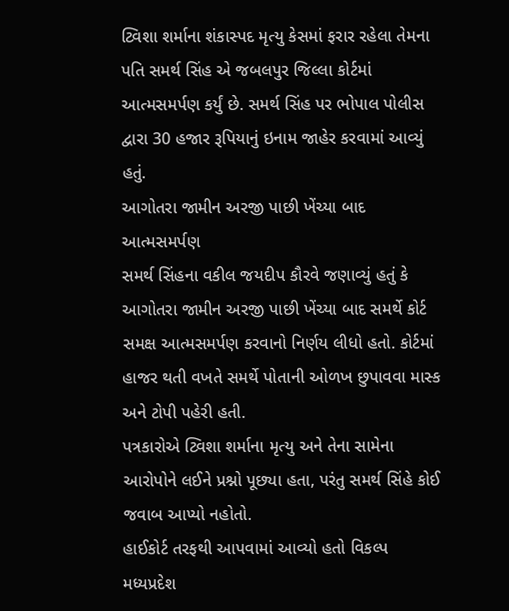ટ્વિશા શર્માના શંકાસ્પદ મૃત્યુ કેસમાં ફરાર રહેલા તેમના પતિ સમર્થ સિંહ એ જબલપુર જિલ્લા કોર્ટમાં આત્મસમર્પણ કર્યું છે. સમર્થ સિંહ પર ભોપાલ પોલીસ દ્વારા 30 હજાર રૂપિયાનું ઇનામ જાહેર કરવામાં આવ્યું હતું.
આગોતરા જામીન અરજી પાછી ખેંચ્યા બાદ આત્મસમર્પણ
સમર્થ સિંહના વકીલ જયદીપ કૌરવે જણાવ્યું હતું કે આગોતરા જામીન અરજી પાછી ખેંચ્યા બાદ સમર્થે કોર્ટ સમક્ષ આત્મસમર્પણ કરવાનો નિર્ણય લીધો હતો. કોર્ટમાં હાજર થતી વખતે સમર્થે પોતાની ઓળખ છુપાવવા માસ્ક અને ટોપી પહેરી હતી.
પત્રકારોએ ટ્વિશા શર્માના મૃત્યુ અને તેના સામેના આરોપોને લઈને પ્રશ્નો પૂછ્યા હતા, પરંતુ સમર્થ સિંહે કોઈ જવાબ આપ્યો નહોતો.
હાઈકોર્ટ તરફથી આપવામાં આવ્યો હતો વિકલ્પ
મધ્યપ્રદેશ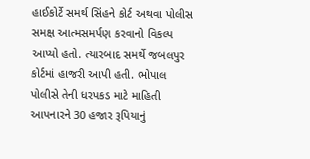હાઈકોર્ટે સમર્થ સિંહને કોર્ટ અથવા પોલીસ સમક્ષ આત્મસમર્પણ કરવાનો વિકલ્પ આપ્યો હતો. ત્યારબાદ સમર્થે જબલપુર કોર્ટમાં હાજરી આપી હતી. ભોપાલ પોલીસે તેની ધરપકડ માટે માહિતી આપનારને 30 હજાર રૂપિયાનું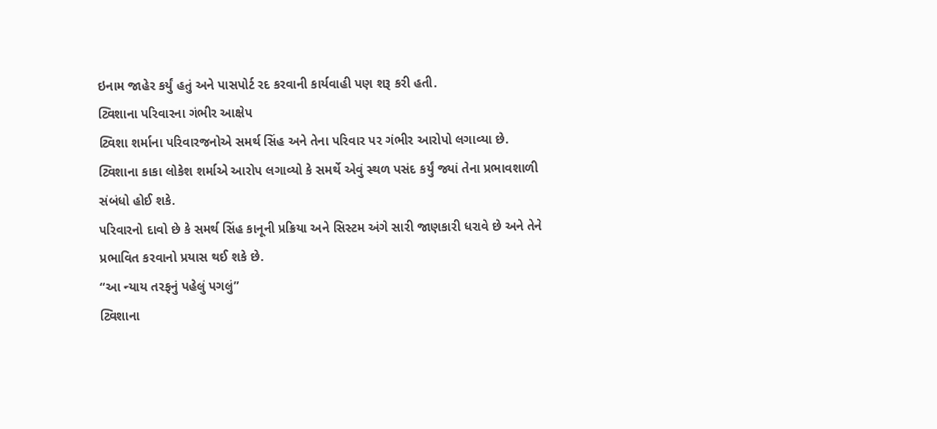ઇનામ જાહેર કર્યું હતું અને પાસપોર્ટ રદ કરવાની કાર્યવાહી પણ શરૂ કરી હતી.
ટ્વિશાના પરિવારના ગંભીર આક્ષેપ
ટ્વિશા શર્માના પરિવારજનોએ સમર્થ સિંહ અને તેના પરિવાર પર ગંભીર આરોપો લગાવ્યા છે. ટ્વિશાના કાકા લોકેશ શર્માએ આરોપ લગાવ્યો કે સમર્થે એવું સ્થળ પસંદ કર્યું જ્યાં તેના પ્રભાવશાળી સંબંધો હોઈ શકે.
પરિવારનો દાવો છે કે સમર્થ સિંહ કાનૂની પ્રક્રિયા અને સિસ્ટમ અંગે સારી જાણકારી ધરાવે છે અને તેને પ્રભાવિત કરવાનો પ્રયાસ થઈ શકે છે.
“આ ન્યાય તરફનું પહેલું પગલું”
ટ્વિશાના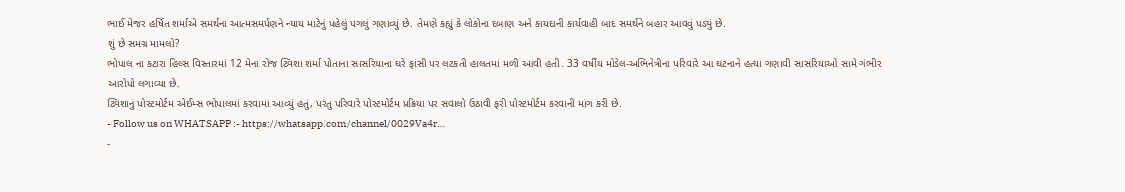ભાઈ મેજર હર્ષિત શર્માએ સમર્થના આત્મસમર્પણને ન્યાય માટેનું પહેલું પગલું ગણાવ્યું છે. તેમણે કહ્યું કે લોકોના દબાણ અને કાયદાની કાર્યવાહી બાદ સમર્થને બહાર આવવું પડ્યું છે.
શું છે સમગ્ર મામલો?
ભોપાલ ના કટારા હિલ્સ વિસ્તારમાં 12 મેના રોજ ટ્વિશા શર્મા પોતાના સાસરિયાના ઘરે ફાંસી પર લટકતી હાલતમાં મળી આવી હતી. 33 વર્ષીય મોડેલ-અભિનેત્રીના પરિવારે આ ઘટનાને હત્યા ગણાવી સાસરિયાઓ સામે ગંભીર આરોપો લગાવ્યા છે.
ટ્વિશાનું પોસ્ટમોર્ટમ એઈમ્સ ભોપાલમાં કરવામાં આવ્યું હતું, પરંતુ પરિવારે પોસ્ટમોર્ટમ પ્રક્રિયા પર સવાલો ઉઠાવી ફરી પોસ્ટમોર્ટમ કરવાની માંગ કરી છે.
- Follow us on WHATSAPP :- https://whatsapp.com/channel/0029Va4r…
-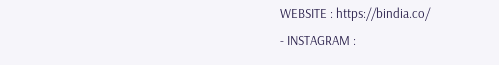WEBSITE : https://bindia.co/
- INSTAGRAM :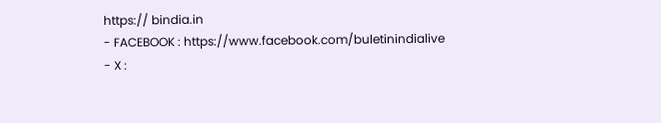https:// bindia.in
- FACEBOOK : https://www.facebook.com/buletinindialive
- X :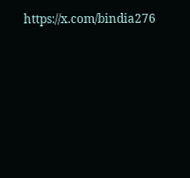https://x.com/bindia276